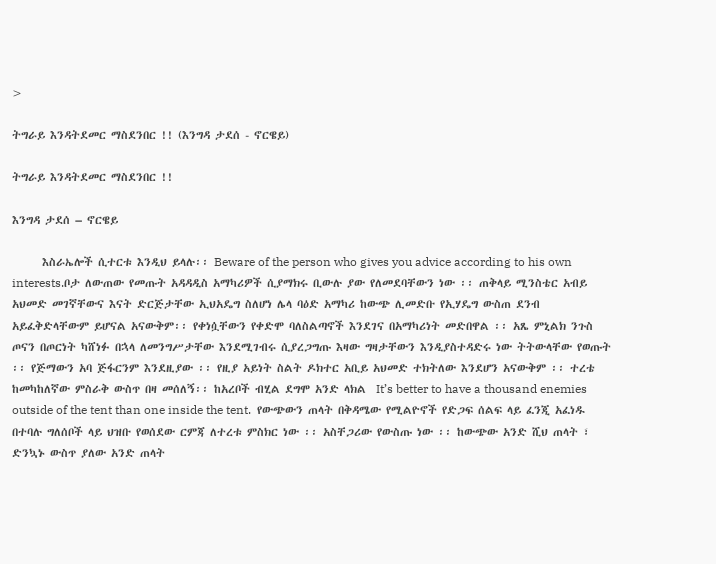>

ትግራይ እንዳትደመር ማስደንበር !! (እንግዳ ታደሰ - ኖርዌይ)

ትግራይ እንዳትደመር ማስደንበር !!

እንግዳ ታደሰ – ኖርዌይ

      እስራኤሎች ሲተርቱ እንዲህ ይላሉ፡፡ Beware of the person who gives you advice according to his own interests.ቦታ ለውጠው የመጡት አዳዳዲስ አማካሪዎች ሲያማክሩ ቢውሉ ያው የለመደባቸውን ነው ፡፡ ጠቅላይ ሚንስቴር አብይ አህመድ መገኛቸውና እናት ድርጅታቸው ኢህአዴግ ስለሆነ ሌላ ባዕድ አማካሪ ከውጭ ሊመድቡ የኢሃዴግ ውስጠ ደንብ አይፈቅድላቸውም ይሆናል አናውቅም፡፡ የቀነሷቸውን የቀድሞ ባለስልጣኖች እንደገና በአማካሪነት መድበዋል ፡፡ አጼ ምኒልክ ንጉስ ጦናን በጦርነት ካሸነፉ በኋላ ለመንግሥታቸው እንደሚገብሩ ሲያረጋግጡ እዛው ግዛታቸውን እንዲያስተዳድሩ ነው ትትውላቸው የወጡት ፡፡ የጅማውን አባ ጅፋርንም እንደዚያው ፡፡ የዚያ አይነት ስልት ዶክተር አቢይ አህመድ ተክትለው እንደሆን አናውቅም ፡፡ ተረቴ ከመካከለኛው ምስራቅ ውስጥ በዛ መሰለኝ፡፡ ከአረቦች ብሂል ደግሞ አንድ ላክል  It’s better to have a thousand enemies outside of the tent than one inside the tent.  የውጭውን ጠላት በቅዳሜው የሚልዮኖች የድጋፍ ሰልፍ ላይ ፈንጂ አፈነዱ በተባሉ ግለሰቦች ላይ ህዝቡ የወሰደው ርምጃ ለተረቱ ምስክር ነው ፡፡ አስቸጋሪው የውስጡ ነው ፡፡ ከውጭው አንድ ሺህ ጠላት ፣ ድንኳኑ ውስጥ ያለው አንድ ጠላት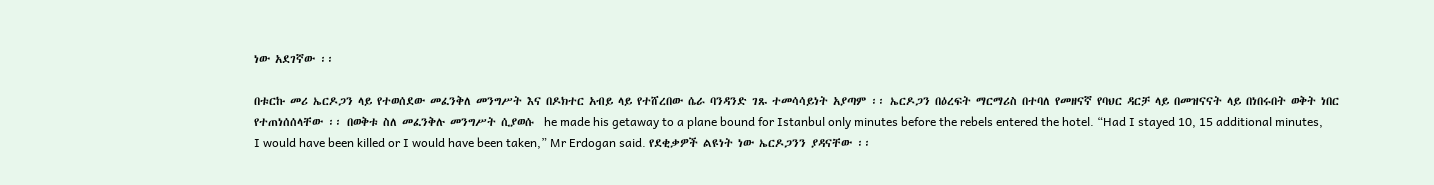ነው አደገኛው ፡፡

በቱርኩ መሪ ኤርዶጋን ላይ የተወሰደው መፈንቅለ መንግሥት እና በዶክተር አብይ ላይ የተሸረበው ሴራ ባንዳንድ ገጹ ተመሳሳይነት አያጣም ፡፡ ኤርዶጋን በዕረፍት ማርማሪስ በተባለ የመዘናኛ የባህር ዳርቻ ላይ በመዝናናት ላይ በነበሩበት ወቅት ነበር የተጠነሰሰላቸው ፡፡ በወቅቱ ስለ መፈንቅሉ መንግሥት ሲያወሱ  he made his getaway to a plane bound for Istanbul only minutes before the rebels entered the hotel. “Had I stayed 10, 15 additional minutes, I would have been killed or I would have been taken,” Mr Erdogan said. የደቂቃዎች ልዩነት ነው ኤርዶጋንን ያዳናቸው ፡፡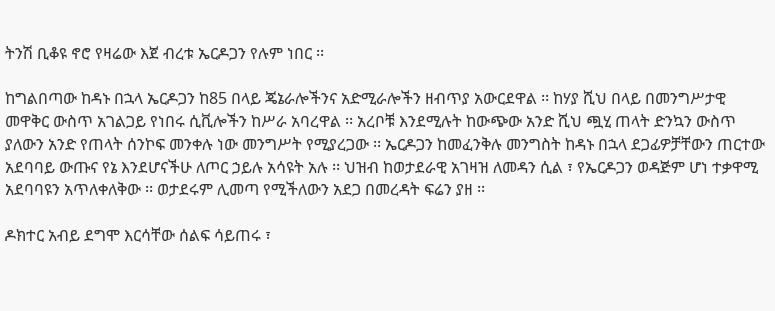ትንሽ ቢቆዩ ኖሮ የዛሬው እጀ ብረቱ ኤርዶጋን የሉም ነበር ፡፡

ከግልበጣው ከዳኑ በኋላ ኤርዶጋን ከ85 በላይ ጄኔራሎችንና አድሚራሎችን ዘብጥያ አውርደዋል ፡፡ ከሃያ ሺህ በላይ በመንግሥታዊ መዋቅር ውስጥ አገልጋይ የነበሩ ሲቪሎችን ከሥራ አባረዋል ፡፡ አረቦቹ እንደሚሉት ከውጭው አንድ ሺህ ጯሂ ጠላት ድንኳን ውስጥ ያለውን አንድ የጠላት ሰንኮፍ መንቀሉ ነው መንግሥት የሚያረጋው ፡፡ ኤርዶጋን ከመፈንቅሉ መንግስት ከዳኑ በኋላ ደጋፊዎቻቸውን ጠርተው አደባባይ ውጡና የኔ እንደሆናችሁ ለጦር ኃይሉ አሳዩት አሉ ፡፡ ህዝብ ከወታደራዊ አገዛዝ ለመዳን ሲል ፣ የኤርዶጋን ወዳጅም ሆነ ተቃዋሚ አደባባዩን አጥለቀለቅው ፡፡ ወታደሩም ሊመጣ የሚችለውን አደጋ በመረዳት ፍሬን ያዘ ፡፡

ዶክተር አብይ ደግሞ እርሳቸው ሰልፍ ሳይጠሩ ፣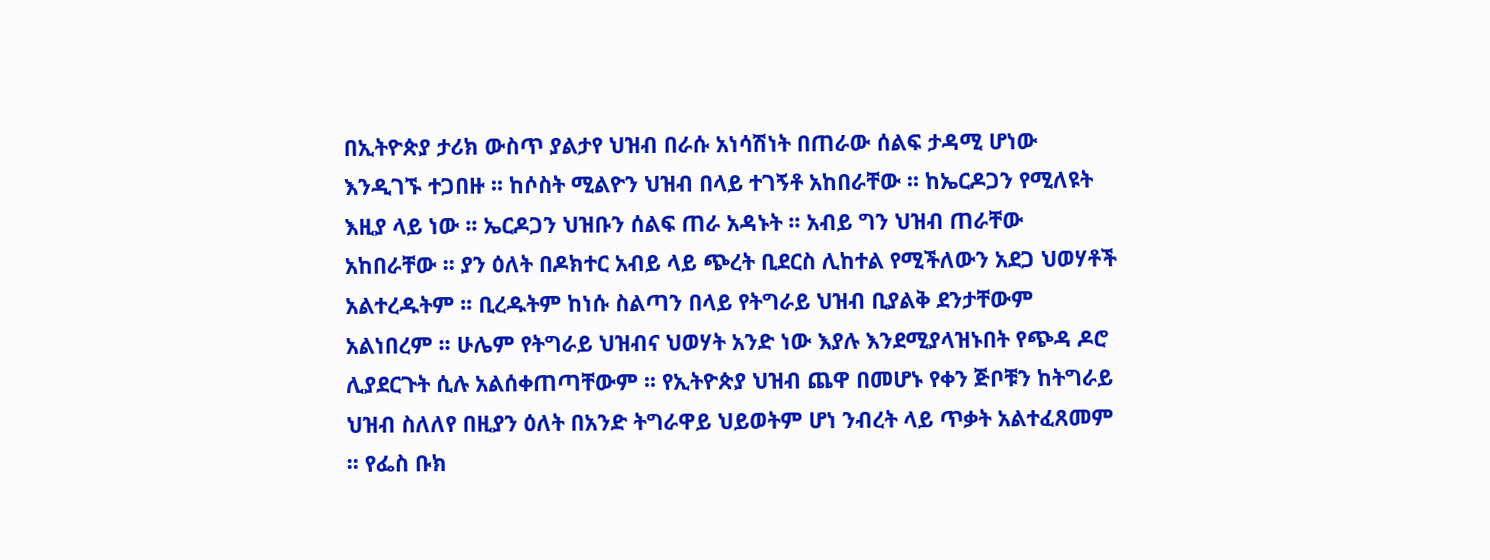በኢትዮጵያ ታሪክ ውስጥ ያልታየ ህዝብ በራሱ አነሳሽነት በጠራው ሰልፍ ታዳሚ ሆነው እንዲገኙ ተጋበዙ ፡፡ ከሶስት ሚልዮን ህዝብ በላይ ተገኝቶ አከበራቸው ፡፡ ከኤርዶጋን የሚለዩት እዚያ ላይ ነው ፡፡ ኤርዶጋን ህዝቡን ሰልፍ ጠራ አዳኑት ፡፡ አብይ ግን ህዝብ ጠራቸው አከበራቸው ፡፡ ያን ዕለት በዶክተር አብይ ላይ ጭረት ቢደርስ ሊከተል የሚችለውን አደጋ ህወሃቶች አልተረዱትም ፡፡ ቢረዱትም ከነሱ ስልጣን በላይ የትግራይ ህዝብ ቢያልቅ ደንታቸውም አልነበረም ፡፡ ሁሌም የትግራይ ህዝብና ህወሃት አንድ ነው እያሉ እንደሚያላዝኑበት የጭዳ ዶሮ ሊያደርጉት ሲሉ አልሰቀጠጣቸውም ፡፡ የኢትዮጵያ ህዝብ ጨዋ በመሆኑ የቀን ጅቦቹን ከትግራይ ህዝብ ስለለየ በዚያን ዕለት በአንድ ትግራዋይ ህይወትም ሆነ ንብረት ላይ ጥቃት አልተፈጸመም ፡፡ የፌስ ቡክ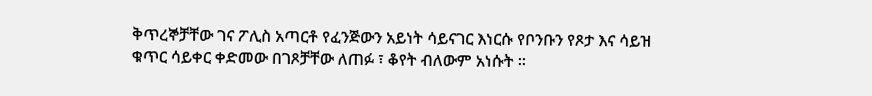ቅጥረኞቻቸው ገና ፖሊስ አጣርቶ የፈንጅውን አይነት ሳይናገር እነርሱ የቦንቡን የጾታ እና ሳይዝ ቁጥር ሳይቀር ቀድመው በገጾቻቸው ለጠፉ ፣ ቆየት ብለውም አነሱት ፡፡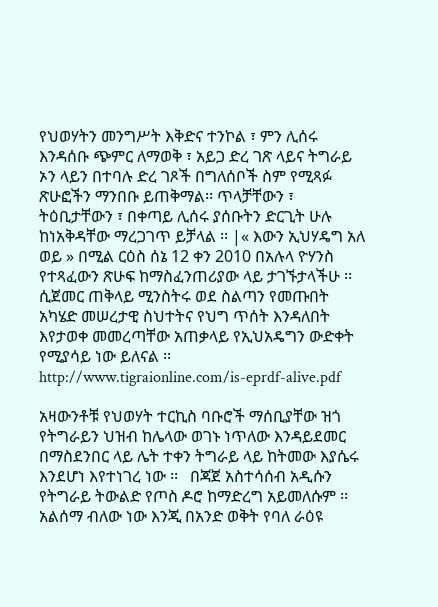የህወሃትን መንግሥት እቅድና ተንኮል ፣ ምን ሊሰሩ እንዳሰቡ ጭምር ለማወቅ ፣ አይጋ ድረ ገጽ ላይና ትግራይ ኦን ላይን በተባሉ ድረ ገጾች በግለሰቦች ስም የሚጻፉ ጽሁፎችን ማንበቡ ይጠቅማል፡፡ ጥላቻቸውን ፣ ትዕቢታቸውን ፣ በቀጣይ ሊሰሩ ያሰቡትን ድርጊት ሁሉ ከነአቅዳቸው ማረጋገጥ ይቻላል ፡፡ |« እውን ኢህሃዴግ አለ ወይ » በሚል ርዕስ ሰኔ 12 ቀን 2010 በአሉላ ዮሃንስ የተጻፈውን ጽሁፍ ከማስፈንጠሪያው ላይ ታገኙታላችሁ ፡፡ ሲጀመር ጠቅላይ ሚንስትሩ ወደ ስልጣን የመጡበት አካሄድ መሠረታዊ ስህተትና የህግ ጥሰት እንዳለበት እየታወቀ መመረጣቸው አጠቃላይ የኢህአዴግን ውድቀት የሚያሳይ ነው ይለናል ፡፡ http://www.tigraionline.com/is-eprdf-alive.pdf

አዛውንቶቹ የህወሃት ተርኪስ ባቡሮች ማሰቢያቸው ዝጎ የትግራይን ህዝብ ከሌላው ወገኑ ነጥለው እንዳይደመር በማስደንበር ላይ ሌት ተቀን ትግራይ ላይ ከትመው እያሴሩ እንደሆነ እየተነገረ ነው ፡፡   በጃጀ አስተሳሰብ አዲሱን የትግራይ ትውልድ የጦስ ዶሮ ከማድረግ አይመለሱም ፡፡ አልሰማ ብለው ነው እንጂ በአንድ ወቅት የባለ ራዕዩ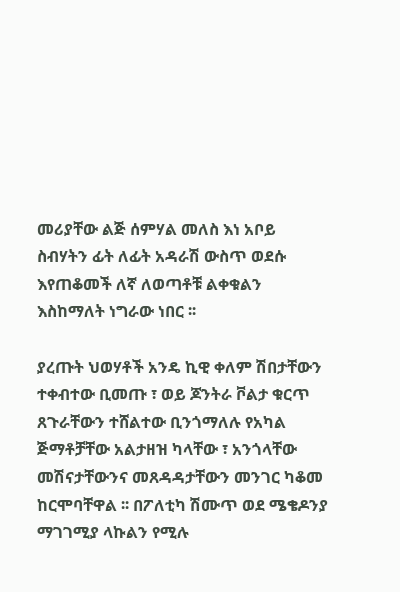መሪያቸው ልጅ ሰምሃል መለስ እነ አቦይ ስብሃትን ፊት ለፊት አዳራሽ ውስጥ ወደሱ እየጠቆመች ለኛ ለወጣቶቹ ልቀቁልን እስከማለት ነግራው ነበር ፡፡

ያረጡት ህወሃቶች አንዴ ኪዊ ቀለም ሽበታቸውን ተቀብተው ቢመጡ ፣ ወይ ጆንትራ ቮልታ ቁርጥ ጸጉራቸውን ተሸልተው ቢንጎማለሉ የአካል ጅማቶቻቸው አልታዘዝ ካላቸው ፣ አንጎላቸው መሽናታቸውንና መጸዳዳታቸውን መንገር ካቆመ ከርሞባቸዋል ፡፡ በፖለቲካ ሽሙጥ ወደ ሜቄዶንያ ማገገሚያ ላኩልን የሚሉ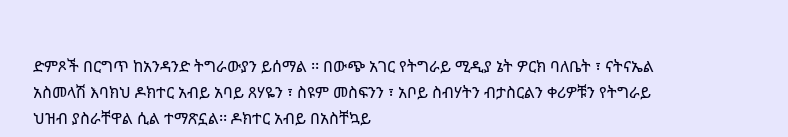ድምጾች በርግጥ ከአንዳንድ ትግራውያን ይሰማል ፡፡ በውጭ አገር የትግራይ ሚዲያ ኔት ዎርክ ባለቤት ፣ ናትናኤል አስመላሽ እባክህ ዶክተር አብይ አባይ ጸሃዬን ፣ ስዩም መስፍንን ፣ አቦይ ስብሃትን ብታስርልን ቀሪዎቹን የትግራይ ህዝብ ያስራቸዋል ሲል ተማጽኗል፡፡ ዶክተር አብይ በአስቸኳይ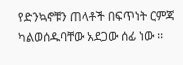የድንኳኖቹን ጠላቶች በፍጥነት ርምጃ ካልወሰዱባቸው አደጋው ሰፊ ነው ፡፡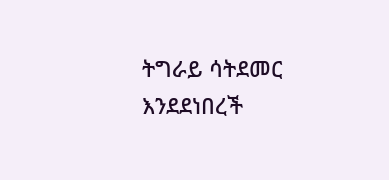ትግራይ ሳትደመር እንደደነበረች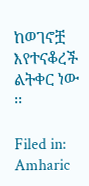ከወገኖቿ እየተናቆረች ልትቀር ነው ፡፡

Filed in: Amharic